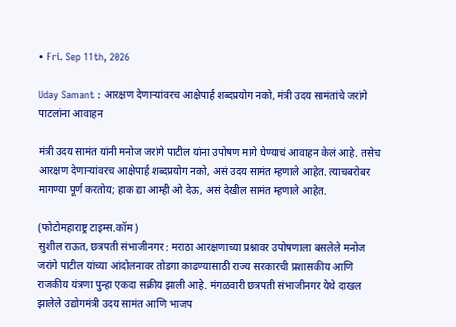• Fri. Sep 11th, 2026

Uday Samant : आरक्षण देणाऱ्यांवरच आक्षेपार्ह शब्दप्रयोग नको, मंत्री उदय सामंतांचे जरांगे पाटलांना आवाहन

मंत्री उदय सामंत यांनी मनोज जरांगे पाटील यांना उपोषण मागे घेण्याचं आवाहन केलं आहे. तसेच आरक्षण देणाऱ्यांवरच आक्षेपार्ह शब्दप्रयोग नको, असं उदय सामंत म्हणाले आहेत. त्याचबरोबर मागण्या पूर्ण करतोय; हाक द्या आम्ही ओ देऊ, असं देखील सामंत म्हणाले आहेत.

(फोटोमहाराष्ट्र टाइम्स.कॉम)
सुशील राऊत, छत्रपती संभाजीनगर : मराठा आरक्षणाच्या प्रश्नावर उपोषणाला बसलेले मनोज जरांगे पाटील यांच्या आंदोलनावर तोडगा काढण्यासाठी राज्य सरकारची प्रशासकीय आणि राजकीय यंत्रणा पुन्हा एकदा सक्रीय झाली आहे. मंगळवारी छत्रपती संभाजीनगर येथे दाखल झालेले उद्योगमंत्री उदय सामंत आणि भाजप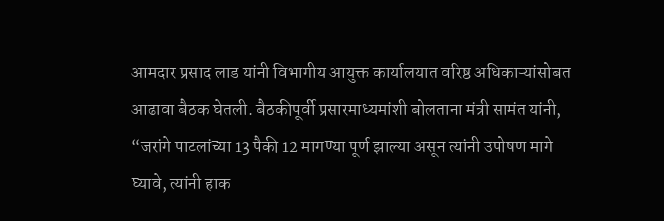आमदार प्रसाद लाड यांनी विभागीय आयुक्त कार्यालयात वरिष्ठ अधिकाऱ्यांसोबत आढावा बैठक घेतली. बैठकीपूर्वी प्रसारमाध्यमांशी बोलताना मंत्री सामंत यांनी, “जरांगे पाटलांच्या 13 पैकी 12 मागण्या पूर्ण झाल्या असून त्यांनी उपोषण मागे घ्यावे, त्यांनी हाक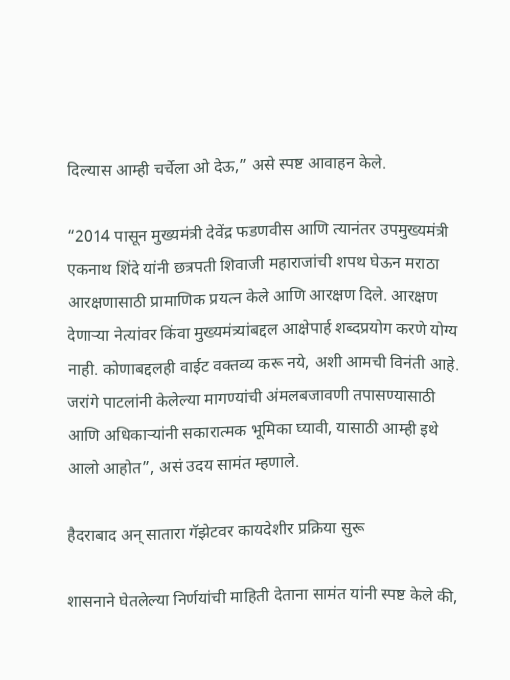दिल्यास आम्ही चर्चेला ओ देऊ,” असे स्पष्ट आवाहन केले.

“2014 पासून मुख्यमंत्री देवेंद्र फडणवीस आणि त्यानंतर उपमुख्यमंत्री एकनाथ शिंदे यांनी छत्रपती शिवाजी महाराजांची शपथ घेऊन मराठा आरक्षणासाठी प्रामाणिक प्रयत्न केले आणि आरक्षण दिले. आरक्षण देणाऱ्या नेत्यांवर किंवा मुख्यमंत्र्यांबद्दल आक्षेपार्ह शब्दप्रयोग करणे योग्य नाही. कोणाबद्दलही वाईट वक्तव्य करू नये, अशी आमची विनंती आहे. जरांगे पाटलांनी केलेल्या मागण्यांची अंमलबजावणी तपासण्यासाठी आणि अधिकाऱ्यांनी सकारात्मक भूमिका घ्यावी, यासाठी आम्ही इथे आलो आहोत”, असं उदय सामंत म्हणाले.

हैदराबाद अन् सातारा गॅझेटवर कायदेशीर प्रक्रिया सुरू

शासनाने घेतलेल्या निर्णयांची माहिती देताना सामंत यांनी स्पष्ट केले की,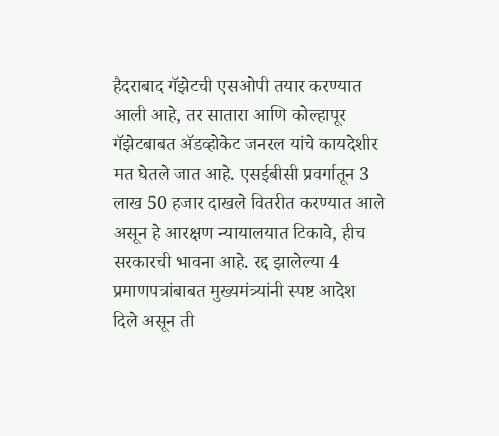हैदराबाद गॅझेटची एसओपी तयार करण्यात आली आहे, तर सातारा आणि कोल्हापूर गॅझेटबाबत अ‍ॅडव्होकेट जनरल यांचे कायदेशीर मत घेतले जात आहे. एसईबीसी प्रवर्गातून 3 लाख 50 हजार दाखले वितरीत करण्यात आले असून हे आरक्षण न्यायालयात टिकावे, हीच सरकारची भावना आहे. रद्द झालेल्या 4 प्रमाणपत्रांबाबत मुख्यमंत्र्यांनी स्पष्ट आदेश दिले असून ती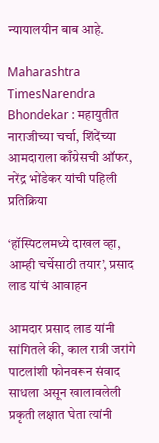न्यायालयीन बाब आहे.

Maharashtra TimesNarendra Bhondekar : महायुतीत नाराजीच्या चर्चा, शिंदेंच्या आमदाराला काँग्रेसची ऑफर, नरेंद्र भोंडेकर यांची पहिली प्रतिक्रिया

‘हॉस्पिटलमध्ये दाखल व्हा, आम्ही चर्चेसाठी तयार’, प्रसाद लाड यांचं आवाहन

आमदार प्रसाद लाड यांनी सांगितले की, काल रात्री जरांगे पाटलांशी फोनवरून संवाद साधला असून खालावलेली प्रकृती लक्षात घेता त्यांनी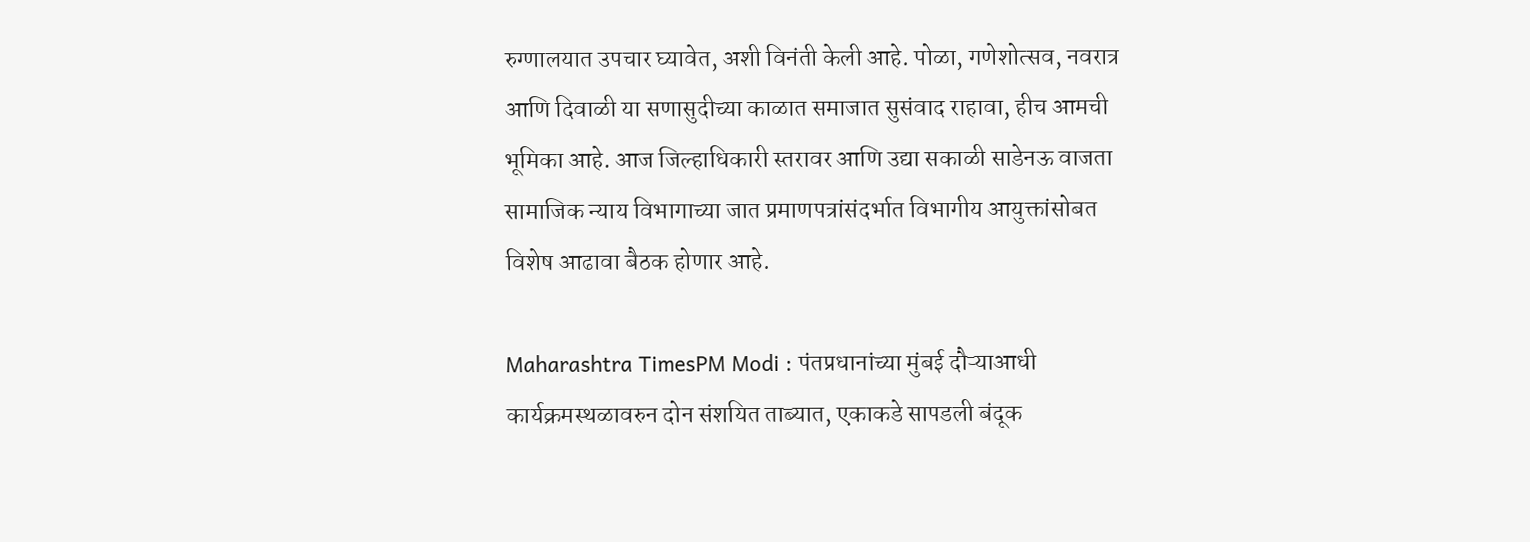रुग्णालयात उपचार घ्यावेत, अशी विनंती केली आहे. पोळा, गणेशोत्सव, नवरात्र आणि दिवाळी या सणासुदीच्या काळात समाजात सुसंवाद राहावा, हीच आमची भूमिका आहे. आज जिल्हाधिकारी स्तरावर आणि उद्या सकाळी साडेनऊ वाजता सामाजिक न्याय विभागाच्या जात प्रमाणपत्रांसंदर्भात विभागीय आयुक्तांसोबत विशेष आढावा बैठक होणार आहे.

Maharashtra TimesPM Modi : पंतप्रधानांच्या मुंबई दौऱ्याआधी कार्यक्रमस्थळावरुन दोन संशयित ताब्यात, एकाकडे सापडली बंदूक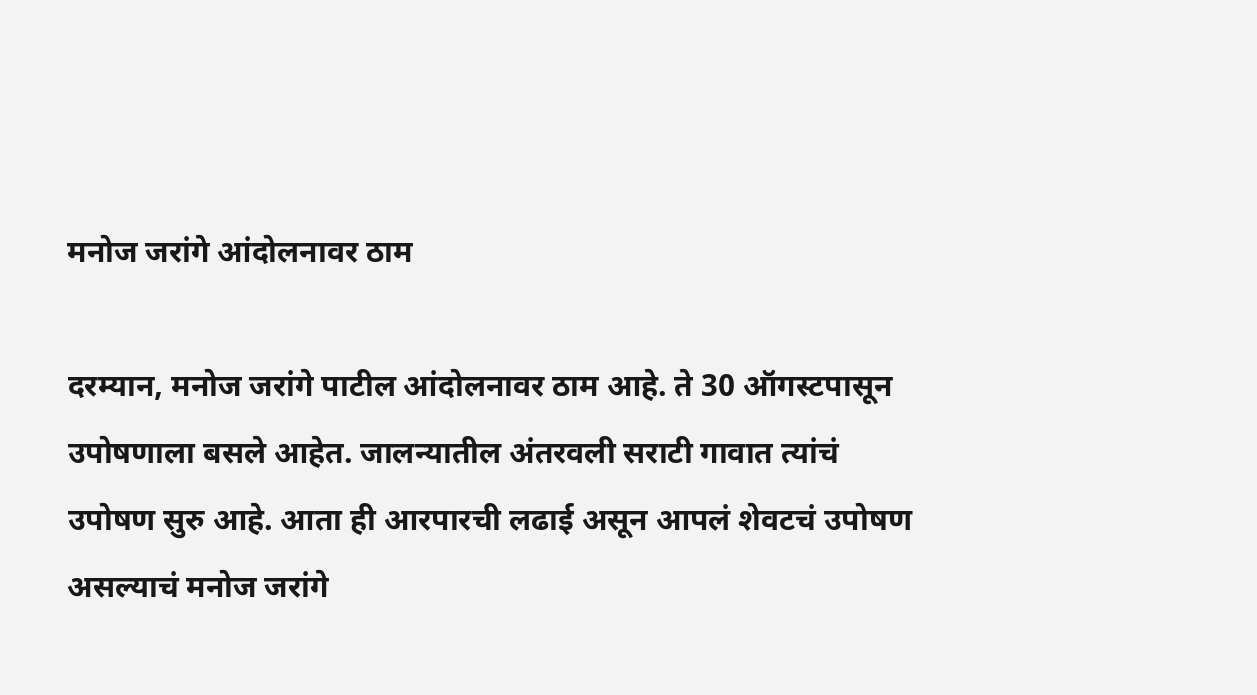मनोज जरांगे आंदोलनावर ठाम

दरम्यान, मनोज जरांगे पाटील आंदोलनावर ठाम आहे. ते 30 ऑगस्टपासून उपोषणाला बसले आहेत. जालन्यातील अंतरवली सराटी गावात त्यांचं उपोषण सुरु आहे. आता ही आरपारची लढाई असून आपलं शेवटचं उपोषण असल्याचं मनोज जरांगे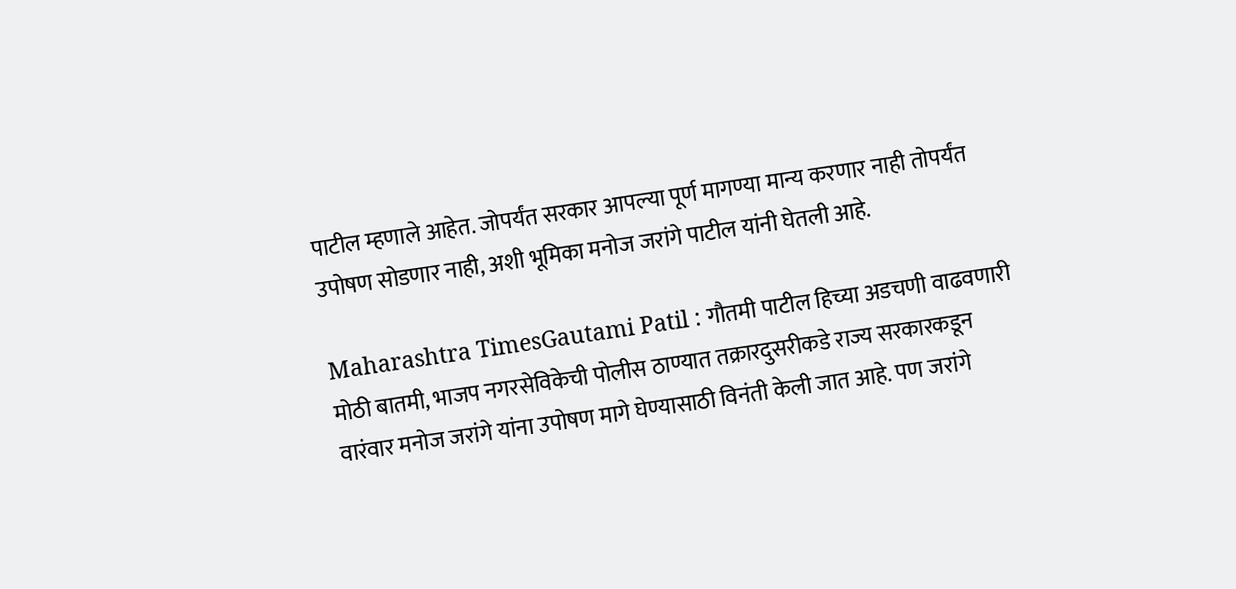पाटील म्हणाले आहेत. जोपर्यंत सरकार आपल्या पूर्ण मागण्या मान्य करणार नाही तोपर्यंत उपोषण सोडणार नाही, अशी भूमिका मनोज जरांगे पाटील यांनी घेतली आहे.

Maharashtra TimesGautami Patil : गौतमी पाटील हिच्या अडचणी वाढवणारी मोठी बातमी, भाजप नगरसेविकेची पोलीस ठाण्यात तक्रारदुसरीकडे राज्य सरकारकडून वारंवार मनोज जरांगे यांना उपोषण मागे घेण्यासाठी विनंती केली जात आहे. पण जरांगे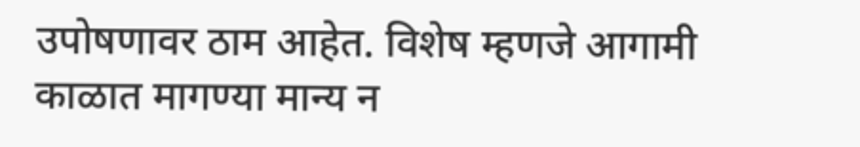उपोषणावर ठाम आहेत. विशेष म्हणजे आगामी काळात मागण्या मान्य न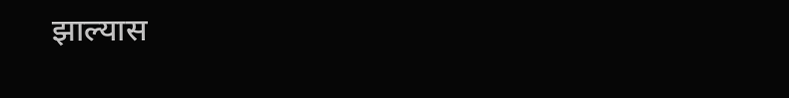झाल्यास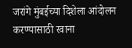जरांगे मुंबईच्या दिशेला आंदोलन करण्यासाठी रवाना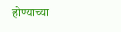होण्याच्या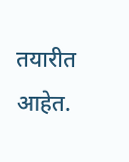तयारीत आहेत.